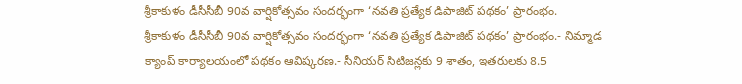శ్రీకాకుళం డీసీసీబీ 90వ వార్షికోత్సవం సందర్భంగా ‘నవతి ప్రత్యేక డిపాజిట్ పథకం’ ప్రారంభం.
శ్రీకాకుళం డీసీసీబీ 90వ వార్షికోత్సవం సందర్భంగా ‘నవతి ప్రత్యేక డిపాజిట్ పథకం’ ప్రారంభం.- నిమ్మాడ క్యాంప్ కార్యాలయంలో పథకం ఆవిష్కరణ.- సీనియర్ సిటిజన్లకు 9 శాతం, ఇతరులకు 8.5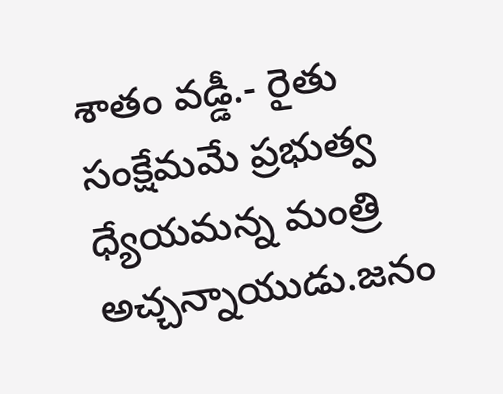శాతం వడ్డీ.- రైతు సంక్షేమమే ప్రభుత్వ ధ్యేయమన్న మంత్రి అచ్చన్నాయుడు.జనం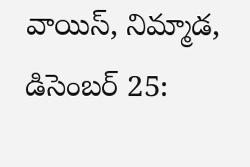వాయిస్, నిమ్మాడ, డిసెంబర్ 25: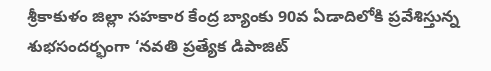శ్రీకాకుళం జిల్లా సహకార కేంద్ర బ్యాంకు 90వ ఏడాదిలోకి ప్రవేశిస్తున్న శుభసందర్భంగా ‘నవతి ప్రత్యేక డిపాజిట్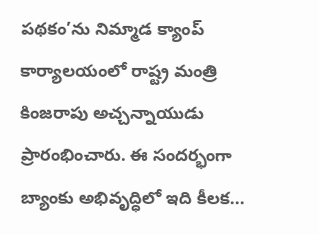పథకం’ను నిమ్మాడ క్యాంప్ కార్యాలయంలో రాష్ట్ర మంత్రి కింజరాపు అచ్చన్నాయుడు ప్రారంభించారు. ఈ సందర్భంగా బ్యాంకు అభివృద్ధిలో ఇది కీలక...